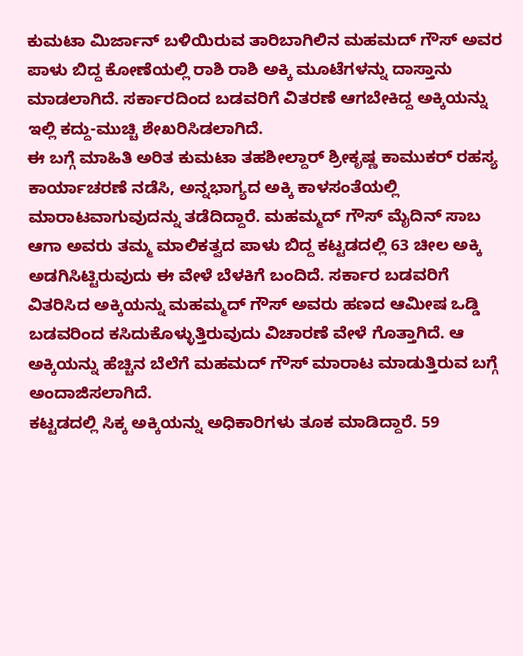ಕುಮಟಾ ಮಿರ್ಜಾನ್ ಬಳಿಯಿರುವ ತಾರಿಬಾಗಿಲಿನ ಮಹಮದ್ ಗೌಸ್ ಅವರ ಪಾಳು ಬಿದ್ದ ಕೋಣೆಯಲ್ಲಿ ರಾಶಿ ರಾಶಿ ಅಕ್ಕಿ ಮೂಟೆಗಳನ್ನು ದಾಸ್ತಾನು ಮಾಡಲಾಗಿದೆ. ಸರ್ಕಾರದಿಂದ ಬಡವರಿಗೆ ವಿತರಣೆ ಆಗಬೇಕಿದ್ದ ಅಕ್ಕಿಯನ್ನು ಇಲ್ಲಿ ಕದ್ದು-ಮುಚ್ಚಿ ಶೇಖರಿಸಿಡಲಾಗಿದೆ.
ಈ ಬಗ್ಗೆ ಮಾಹಿತಿ ಅರಿತ ಕುಮಟಾ ತಹಶೀಲ್ದಾರ್ ಶ್ರೀಕೃಷ್ಣ ಕಾಮುಕರ್ ರಹಸ್ಯ ಕಾರ್ಯಾಚರಣೆ ನಡೆಸಿ, ಅನ್ನಭಾಗ್ಯದ ಅಕ್ಕಿ ಕಾಳಸಂತೆಯಲ್ಲಿ ಮಾರಾಟವಾಗುವುದನ್ನು ತಡೆದಿದ್ದಾರೆ. ಮಹಮ್ಮದ್ ಗೌಸ್ ಮೈದಿನ್ ಸಾಬ ಆಗಾ ಅವರು ತಮ್ಮ ಮಾಲಿಕತ್ವದ ಪಾಳು ಬಿದ್ದ ಕಟ್ಟಡದಲ್ಲಿ 63 ಚೀಲ ಅಕ್ಕಿ ಅಡಗಿಸಿಟ್ಟಿರುವುದು ಈ ವೇಳೆ ಬೆಳಕಿಗೆ ಬಂದಿದೆ. ಸರ್ಕಾರ ಬಡವರಿಗೆ ವಿತರಿಸಿದ ಅಕ್ಕಿಯನ್ನು ಮಹಮ್ಮದ್ ಗೌಸ್ ಅವರು ಹಣದ ಆಮೀಷ ಒಡ್ಡಿ ಬಡವರಿಂದ ಕಸಿದುಕೊಳ್ಳುತ್ತಿರುವುದು ವಿಚಾರಣೆ ವೇಳೆ ಗೊತ್ತಾಗಿದೆ. ಆ ಅಕ್ಕಿಯನ್ನು ಹೆಚ್ಚಿನ ಬೆಲೆಗೆ ಮಹಮದ್ ಗೌಸ್ ಮಾರಾಟ ಮಾಡುತ್ತಿರುವ ಬಗ್ಗೆ ಅಂದಾಜಿಸಲಾಗಿದೆ.
ಕಟ್ಟಡದಲ್ಲಿ ಸಿಕ್ಕ ಅಕ್ಕಿಯನ್ನು ಅಧಿಕಾರಿಗಳು ತೂಕ ಮಾಡಿದ್ದಾರೆ. 59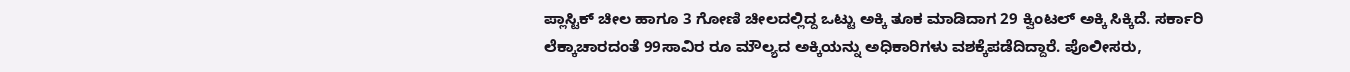ಪ್ಲಾಸ್ಟಿಕ್ ಚೀಲ ಹಾಗೂ 3 ಗೋಣಿ ಚೀಲದಲ್ಲಿದ್ದ ಒಟ್ಟು ಅಕ್ಕಿ ತೂಕ ಮಾಡಿದಾಗ 29 ಕ್ವಿಂಟಲ್ ಅಕ್ಕಿ ಸಿಕ್ಕಿದೆ. ಸರ್ಕಾರಿ ಲೆಕ್ಕಾಚಾರದಂತೆ 99ಸಾವಿರ ರೂ ಮೌಲ್ಯದ ಅಕ್ಕಿಯನ್ನು ಅಧಿಕಾರಿಗಳು ವಶಕ್ಕೆಪಡೆದಿದ್ದಾರೆ. ಪೊಲೀಸರು,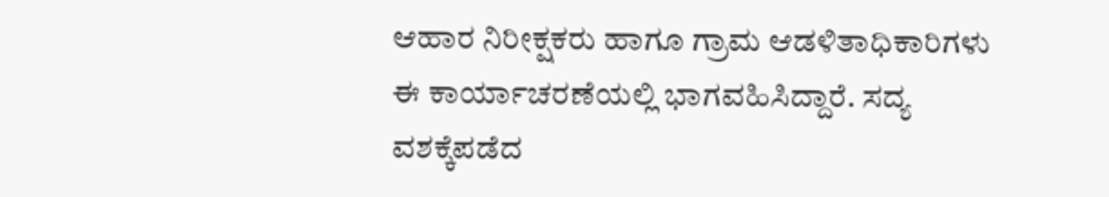ಆಹಾರ ನಿರೀಕ್ಷಕರು ಹಾಗೂ ಗ್ರಾಮ ಆಡಳಿತಾಧಿಕಾರಿಗಳು ಈ ಕಾರ್ಯಾಚರಣೆಯಲ್ಲಿ ಭಾಗವಹಿಸಿದ್ದಾರೆ. ಸದ್ಯ ವಶಕ್ಕೆಪಡೆದ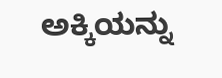ಅಕ್ಕಿಯನ್ನು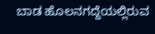ಬಾಡ ಹೊಲನಗದ್ದೆಯಲ್ಲಿರುವ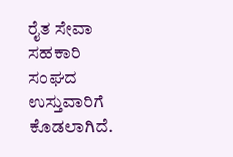ರೈತ ಸೇವಾ ಸಹಕಾರಿ ಸಂಘದ ಉಸ್ತುವಾರಿಗೆ ಕೊಡಲಾಗಿದೆ.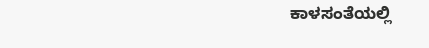ಕಾಳಸಂತೆಯಲ್ಲಿ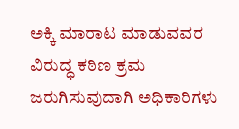ಅಕ್ಕಿ ಮಾರಾಟ ಮಾಡುವವರ ವಿರುದ್ಧ ಕಠಿಣ ಕ್ರಮ ಜರುಗಿಸುವುದಾಗಿ ಅಧಿಕಾರಿಗಳು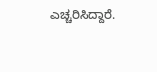ಎಚ್ಚರಿಸಿದ್ದಾರೆ.